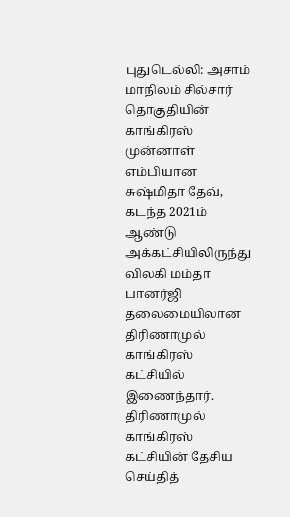புதுடெல்லி: அசாம் மாநிலம் சில்சார் தொகுதியின் காங்கிரஸ் முன்னாள் எம்பியான சுஷ்மிதா தேவ், கடந்த 2021ம் ஆண்டு அக்கட்சியிலிருந்து விலகி மம்தா பானர்ஜி தலைமையிலான திரிணாமுல் காங்கிரஸ் கட்சியில் இணைந்தார். திரிணாமுல் காங்கிரஸ் கட்சியின் தேசிய செய்தித்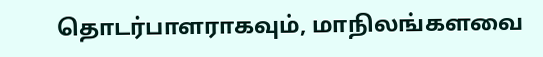தொடர்பாளராகவும், மாநிலங்களவை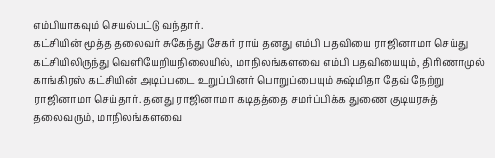எம்பியாகவும் செயல்பட்டு வந்தார்.
கட்சியின் மூத்த தலைவர் சுகேந்து சேகர் ராய் தனது எம்பி பதவியை ராஜினாமா செய்து கட்சியிலிருந்து வெளியேறியநிலையில், மாநிலங்களவை எம்பி பதவியையும், திரிணாமுல் காங்கிரஸ் கட்சியின் அடிப்படை உறுப்பினர் பொறுப்பையும் சுஷ்மிதா தேவ் நேற்று ராஜினாமா செய்தார். தனது ராஜினாமா கடிதத்தை சமர்ப்பிக்க துணை குடியரசுத் தலைவரும், மாநிலங்களவை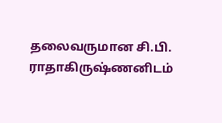தலைவருமான சி.பி. ராதாகிருஷ்ணனிடம்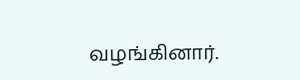வழங்கினார்.